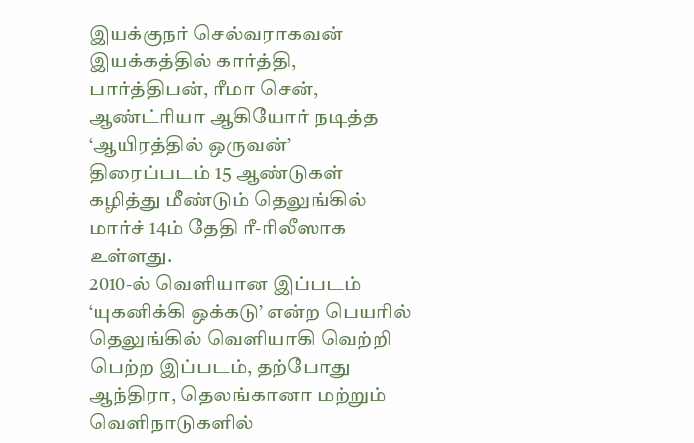இயக்குநர் செல்வராகவன் இயக்கத்தில் கார்த்தி, பார்த்திபன், ரீமா சென், ஆண்ட்ரியா ஆகியோர் நடித்த ‘ஆயிரத்தில் ஒருவன்’ திரைப்படம் 15 ஆண்டுகள் கழித்து மீண்டும் தெலுங்கில் மார்ச் 14ம் தேதி ரீ-ரிலீஸாக உள்ளது.
2010-ல் வெளியான இப்படம் ‘யுகனிக்கி ஒக்கடு’ என்ற பெயரில் தெலுங்கில் வெளியாகி வெற்றி பெற்ற இப்படம், தற்போது ஆந்திரா, தெலங்கானா மற்றும் வெளிநாடுகளில்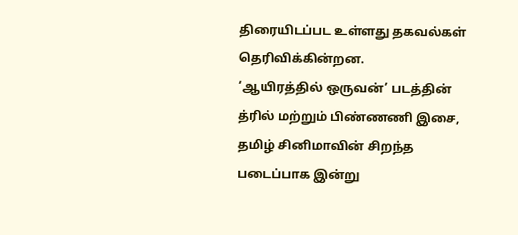திரையிடப்பட உள்ளது தகவல்கள் தெரிவிக்கின்றன.
‘ஆயிரத்தில் ஒருவன்’ படத்தின் த்ரில் மற்றும் பிண்ணணி இசை, தமிழ் சினிமாவின் சிறந்த படைப்பாக இன்று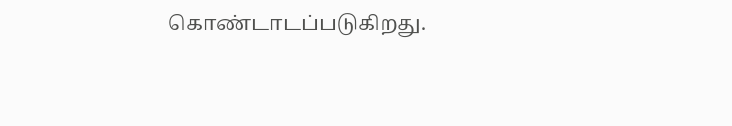கொண்டாடப்படுகிறது.